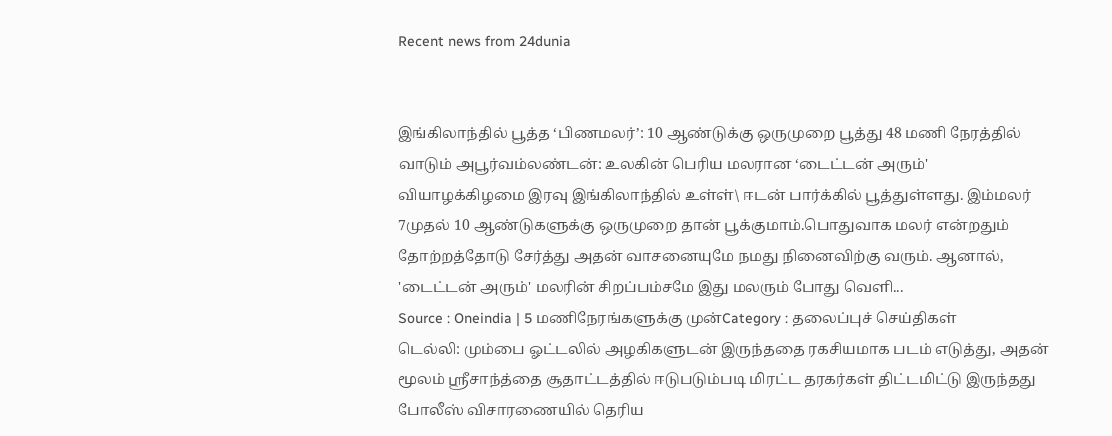Recent news from 24dunia


இங்கிலாந்தில் பூத்த ‘பிணமலர்’: 10 ஆண்டுக்கு ஒருமுறை பூத்து 48 மணி நேரத்தில் வாடும் அபூர்வம்லண்டன்: உலகின் பெரிய மலரான ‘டைட்டன் அரும்' வியாழக்கிழமை இரவு இங்கிலாந்தில் உள்ள்\ ஈடன் பார்க்கில் பூத்துள்ளது. இம்மலர் 7முதல் 10 ஆண்டுகளுக்கு ஒருமுறை தான் பூக்குமாம்.பொதுவாக மலர் என்றதும் தோற்றத்தோடு சேர்த்து அதன் வாசனையுமே நமது நினைவிற்கு வரும். ஆனால், 'டைட்டன் அரும்' மலரின் சிறப்பம்சமே இது மலரும் போது வெளி...
Source : Oneindia | 5 மணிநேரங்களுக்கு முன்Category : தலைப்புச் செய்திகள்
டெல்லி: மும்பை ஓட்டலில் அழகிகளுடன் இருந்ததை ரகசியமாக படம் எடுத்து, அதன் மூலம் ஸ்ரீசாந்த்தை சூதாட்டத்தில் ஈடுபடும்படி மிரட்ட தரகர்கள் திட்டமிட்டு இருந்தது போலீஸ் விசாரணையில் தெரிய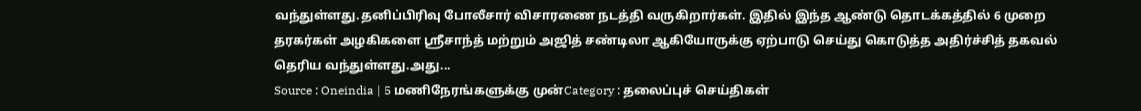வந்துள்ளது.தனிப்பிரிவு போலீசார் விசாரணை நடத்தி வருகிறார்கள். இதில் இந்த ஆண்டு தொடக்கத்தில் 6 முறை தரகர்கள் அழகிகளை ஸ்ரீசாந்த் மற்றும் அஜித் சண்டிலா ஆகியோருக்கு ஏற்பாடு செய்து கொடுத்த அதிர்ச்சித் தகவல் தெரிய வந்துள்ளது.அது...
Source : Oneindia | 5 மணிநேரங்களுக்கு முன்Category : தலைப்புச் செய்திகள்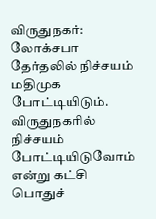விருதுநகர்: லோக்சபா தேர்தலில் நிச்சயம் மதிமுக போட்டியிடும். விருதுநகரில் நிச்சயம் போட்டியிடுவோம் என்று கட்சி பொதுச்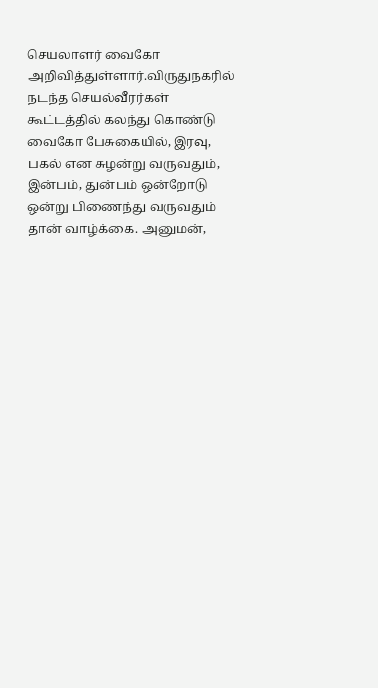செயலாளர் வைகோ அறிவித்துள்ளார்.விருதுநகரில் நடந்த செயல்வீரர்கள் கூட்டத்தில் கலந்து கொண்டு வைகோ பேசுகையில், இரவு, பகல் என சுழன்று வருவதும், இன்பம், துன்பம் ஒன்றோடு ஒன்று பிணைந்து வருவதும் தான் வாழ்க்கை. அனுமன்,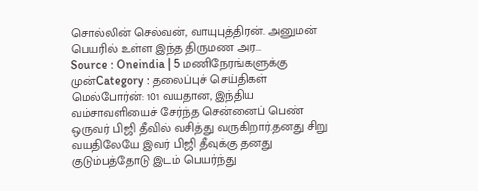சொல்லின் செல்வன், வாயுபுத்திரன். அனுமன் பெயரில் உள்ள இந்த திருமண அர...
Source : Oneindia | 5 மணிநேரங்களுக்கு முன்Category : தலைப்புச் செய்திகள்
மெல்போர்ன்: 101 வயதான, இந்திய வம்சாவளியைச் சேர்ந்த சென்னைப் பெண் ஒருவர் பிஜி தீவில் வசித்து வருகிறார்.தனது சிறு வயதிலேயே இவர் பிஜி தீவுக்கு தனது குடும்பத்தோடு இடம் பெயர்ந்து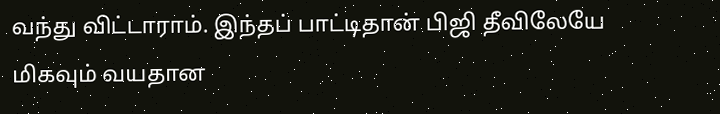வந்து விட்டாராம். இந்தப் பாட்டிதான் பிஜி தீவிலேயே மிகவும் வயதான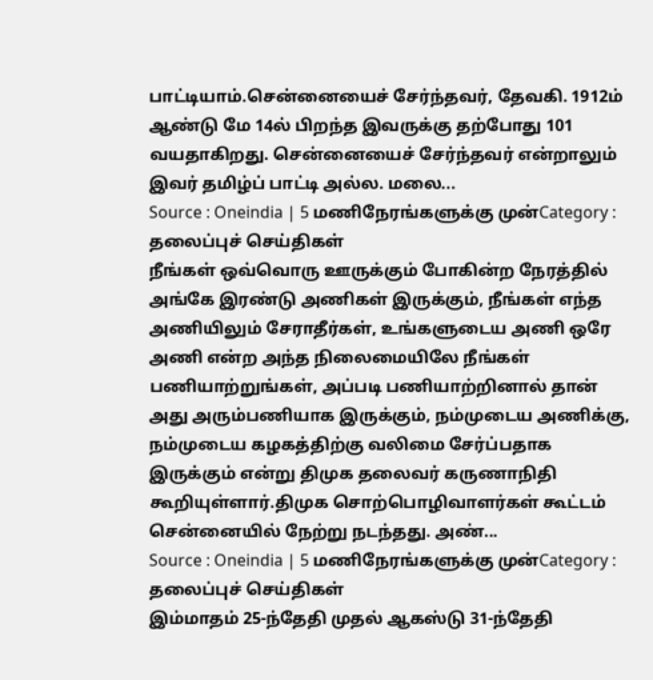பாட்டியாம்.சென்னையைச் சேர்ந்தவர், தேவகி. 1912ம் ஆண்டு மே 14ல் பிறந்த இவருக்கு தற்போது 101 வயதாகிறது. சென்னையைச் சேர்ந்தவர் என்றாலும் இவர் தமிழ்ப் பாட்டி அல்ல. மலை...
Source : Oneindia | 5 மணிநேரங்களுக்கு முன்Category : தலைப்புச் செய்திகள்
நீங்கள் ஒவ்வொரு ஊருக்கும் போகின்ற நேரத்தில் அங்கே இரண்டு அணிகள் இருக்கும், நீங்கள் எந்த அணியிலும் சேராதீர்கள், உங்களுடைய அணி ஒரே அணி என்ற அந்த நிலைமையிலே நீங்கள் பணியாற்றுங்கள், அப்படி பணியாற்றினால் தான் அது அரும்பணியாக இருக்கும், நம்முடைய அணிக்கு, நம்முடைய கழகத்திற்கு வலிமை சேர்ப்பதாக இருக்கும் என்று திமுக தலைவர் கருணாநிதி கூறியுள்ளார்.திமுக சொற்பொழிவாளர்கள் கூட்டம் சென்னையில் நேற்று நடந்தது. அண்...
Source : Oneindia | 5 மணிநேரங்களுக்கு முன்Category : தலைப்புச் செய்திகள்
இம்மாதம் 25-ந்தேதி முதல் ஆகஸ்டு 31-ந்தேதி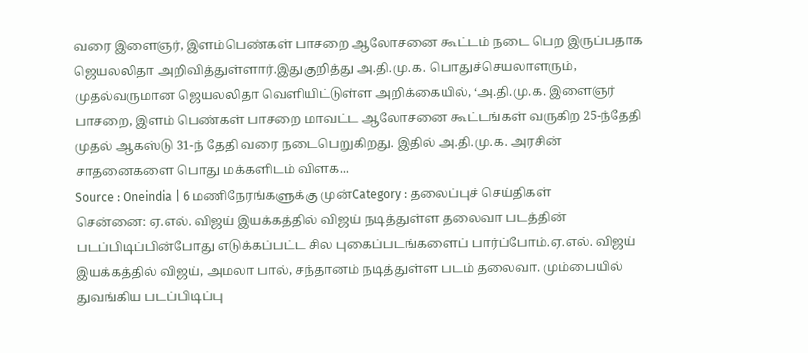வரை இளைஞர், இளம்பெண்கள் பாசறை ஆலோசனை கூட்டம் நடை பெற இருப்பதாக ஜெயலலிதா அறிவித்துள்ளார்.இதுகுறித்து அ.தி.மு.க. பொதுச்செயலாளரும், முதல்வருமான ஜெயலலிதா வெளியிட்டுள்ள அறிக்கையில், ‘அ.தி.மு.க. இளைஞர் பாசறை, இளம் பெண்கள் பாசறை மாவட்ட ஆலோசனை கூட்டங்கள் வருகிற 25-ந்தேதி முதல் ஆகஸ்டு 31-ந் தேதி வரை நடைபெறுகிறது. இதில் அ.தி.மு.க. அரசின் சாதனைகளை பொது மக்களிடம் விளக...
Source : Oneindia | 6 மணிநேரங்களுக்கு முன்Category : தலைப்புச் செய்திகள்
சென்னை: ஏ.எல். விஜய் இயக்கத்தில் விஜய் நடித்துள்ள தலைவா படத்தின் படப்பிடிப்பின்போது எடுக்கப்பட்ட சில புகைப்படங்களைப் பார்ப்போம்.ஏ.எல். விஜய் இயக்கத்தில் விஜய், அமலா பால், சந்தானம் நடித்துள்ள படம் தலைவா. மும்பையில் துவங்கிய படப்பிடிப்பு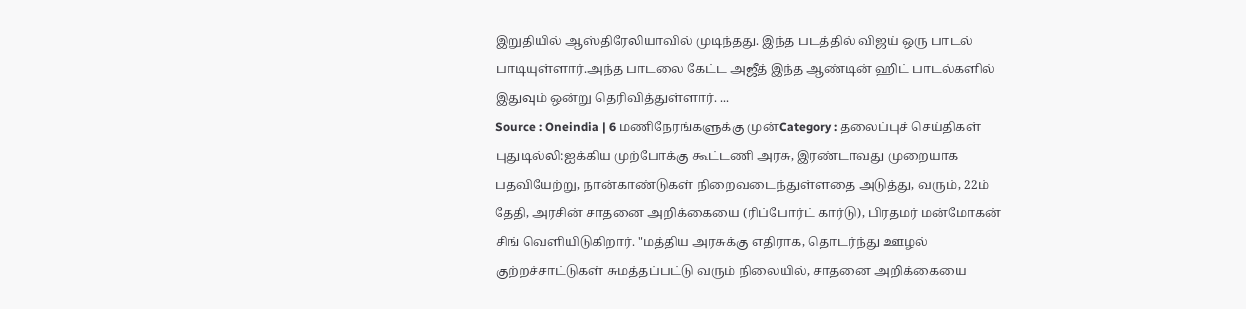இறுதியில் ஆஸ்திரேலியாவில் முடிந்தது. இந்த படத்தில் விஜய் ஒரு பாடல் பாடியுள்ளார்.அந்த பாடலை கேட்ட அஜீத் இந்த ஆண்டின் ஹிட் பாடல்களில் இதுவும் ஒன்று தெரிவித்துள்ளார். ...
Source : Oneindia | 6 மணிநேரங்களுக்கு முன்Category : தலைப்புச் செய்திகள்
புதுடில்லி:ஐக்கிய முற்போக்கு கூட்டணி அரசு, இரண்டாவது முறையாக பதவியேற்று, நான்காண்டுகள் நிறைவடைந்துள்ளதை அடுத்து, வரும், 22ம் தேதி, அரசின் சாதனை அறிக்கையை (ரிப்போர்ட் கார்டு), பிரதமர் மன்மோகன் சிங் வெளியிடுகிறார். "மத்திய அரசுக்கு எதிராக, தொடர்ந்து ஊழல் குற்றச்சாட்டுகள் சுமத்தப்பட்டு வரும் நிலையில், சாதனை அறிக்கையை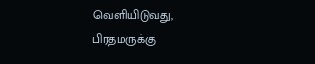வெளியிடுவது, பிரதமருக்கு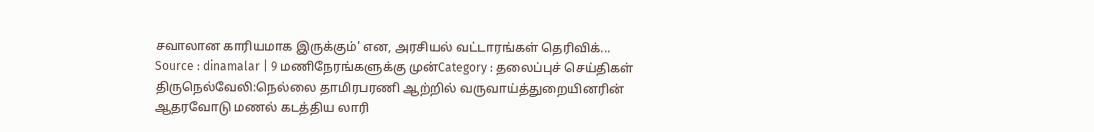சவாலான காரியமாக இருக்கும்' என, அரசியல் வட்டாரங்கள் தெரிவிக்...
Source : dinamalar | 9 மணிநேரங்களுக்கு முன்Category : தலைப்புச் செய்திகள்
திருநெல்வேலி:நெல்லை தாமிரபரணி ஆற்றில் வருவாய்த்துறையினரின் ஆதரவோடு மணல் கடத்திய லாரி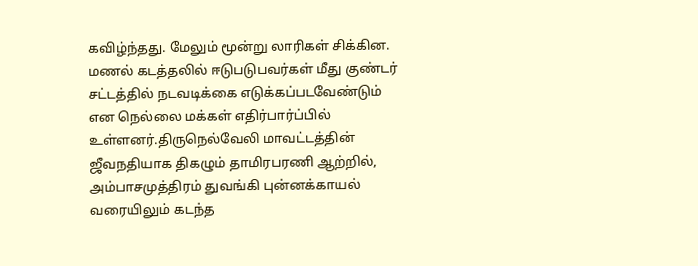கவிழ்ந்தது. மேலும் மூன்று லாரிகள் சிக்கின. மணல் கடத்தலில் ஈடுபடுபவர்கள் மீது குண்டர் சட்டத்தில் நடவடிக்கை எடுக்கப்படவேண்டும் என நெல்லை மக்கள் எதிர்பார்ப்பில் உள்ளனர்.திருநெல்வேலி மாவட்டத்தின் ஜீவநதியாக திகழும் தாமிரபரணி ஆற்றில், அம்பாசமுத்திரம் துவங்கி புன்னக்காயல் வரையிலும் கடந்த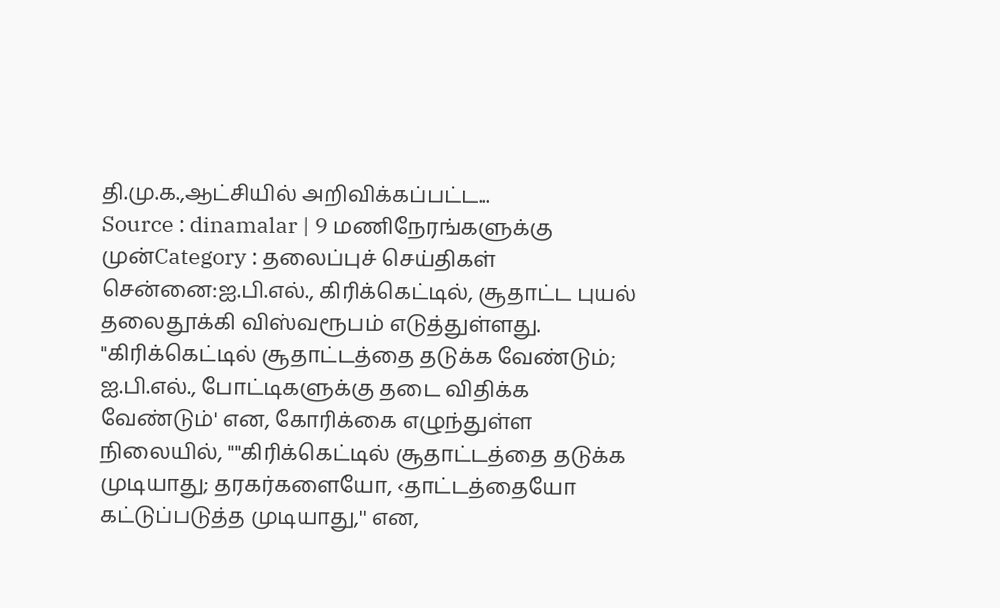தி.மு.க.,ஆட்சியில் அறிவிக்கப்பட்ட...
Source : dinamalar | 9 மணிநேரங்களுக்கு முன்Category : தலைப்புச் செய்திகள்
சென்னை:ஐ.பி.எல்., கிரிக்கெட்டில், சூதாட்ட புயல் தலைதூக்கி விஸ்வரூபம் எடுத்துள்ளது. "கிரிக்கெட்டில் சூதாட்டத்தை தடுக்க வேண்டும்; ஐ.பி.எல்., போட்டிகளுக்கு தடை விதிக்க வேண்டும்' என, கோரிக்கை எழுந்துள்ள நிலையில், ""கிரிக்கெட்டில் சூதாட்டத்தை தடுக்க முடியாது; தரகர்களையோ, ‹தாட்டத்தையோ கட்டுப்படுத்த முடியாது,'' என,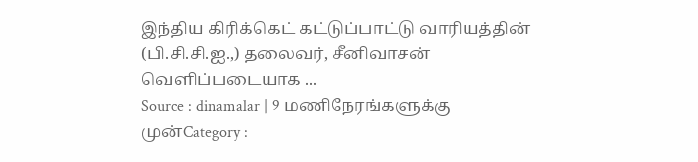இந்திய கிரிக்கெட் கட்டுப்பாட்டு வாரியத்தின் (பி.சி.சி.ஐ.,) தலைவர், சீனிவாசன் வெளிப்படையாக ...
Source : dinamalar | 9 மணிநேரங்களுக்கு முன்Category :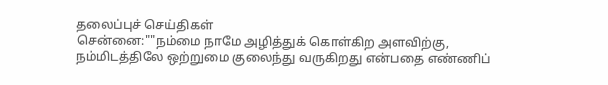தலைப்புச் செய்திகள்
சென்னை:""நம்மை நாமே அழித்துக் கொள்கிற அளவிற்கு, நம்மிடத்திலே ஒற்றுமை குலைந்து வருகிறது என்பதை எண்ணிப்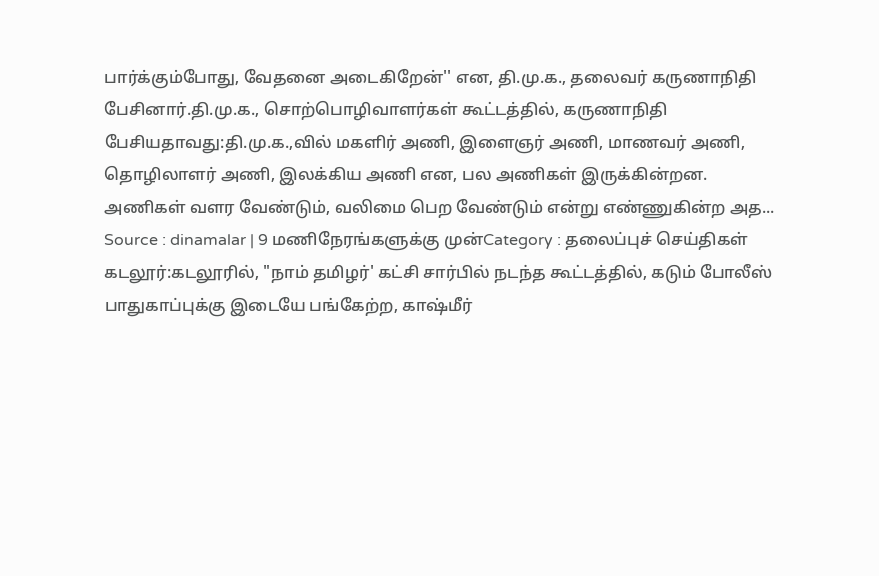பார்க்கும்போது, வேதனை அடைகிறேன்'' என, தி.மு.க., தலைவர் கருணாநிதி பேசினார்.தி.மு.க., சொற்பொழிவாளர்கள் கூட்டத்தில், கருணாநிதி பேசியதாவது:தி.மு.க.,வில் மகளிர் அணி, இளைஞர் அணி, மாணவர் அணி, தொழிலாளர் அணி, இலக்கிய அணி என, பல அணிகள் இருக்கின்றன. அணிகள் வளர வேண்டும், வலிமை பெற வேண்டும் என்று எண்ணுகின்ற அத...
Source : dinamalar | 9 மணிநேரங்களுக்கு முன்Category : தலைப்புச் செய்திகள்
கடலூர்:கடலூரில், "நாம் தமிழர்' கட்சி சார்பில் நடந்த கூட்டத்தில், கடும் போலீஸ் பாதுகாப்புக்கு இடையே பங்கேற்ற, காஷ்மீர்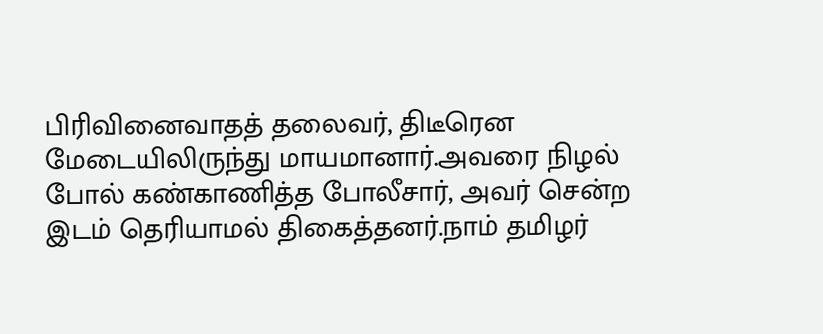பிரிவினைவாதத் தலைவர், திடீரென மேடையிலிருந்து மாயமானார்.அவரை நிழல் போல் கண்காணித்த போலீசார், அவர் சென்ற இடம் தெரியாமல் திகைத்தனர்.நாம் தமிழர்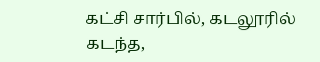கட்சி சார்பில், கடலூரில் கடந்த,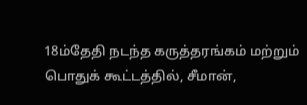18ம்தேதி நடந்த கருத்தரங்கம் மற்றும் பொதுக் கூட்டத்தில், சீமான்,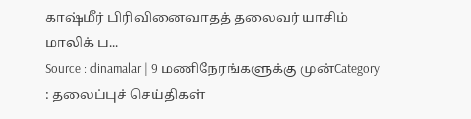காஷ்மீர் பிரிவினைவாதத் தலைவர் யாசிம் மாலிக் ப...
Source : dinamalar | 9 மணிநேரங்களுக்கு முன்Category : தலைப்புச் செய்திகள்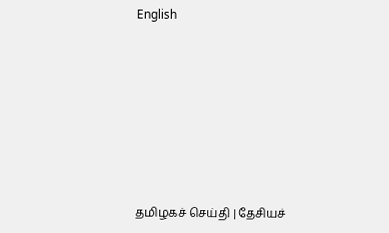English








த‌மிழக‌ச் செ‌ய்‌தி | தே‌சிய‌ச்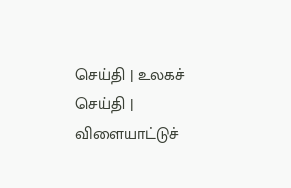செ‌ய்‌தி | உலக‌ச் செ‌ய்‌தி | விளையா‌ட்டு‌ச்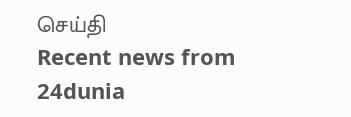செ‌ய்‌தி
Recent news from 24dunia